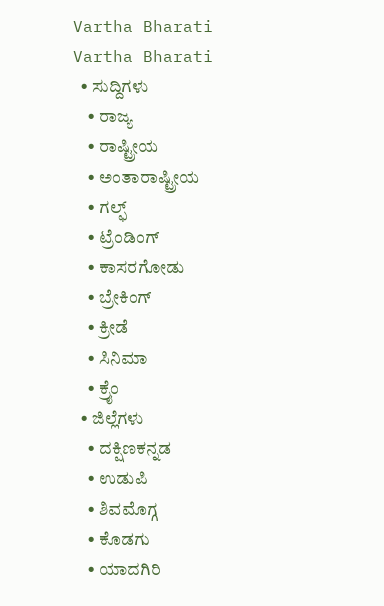Vartha Bharati
Vartha Bharati
  • ಸುದ್ದಿಗಳು
    • ರಾಜ್ಯ
    • ರಾಷ್ಟ್ರೀಯ
    • ಅಂತಾರಾಷ್ಟ್ರೀಯ
    • ಗಲ್ಫ್
    • ಟ್ರೆಂಡಿಂಗ್
    • ಕಾಸರಗೋಡು
    • ಬ್ರೇಕಿಂಗ್
    • ಕ್ರೀಡೆ
    • ಸಿನಿಮಾ
    • ಕ್ರೈಂ
  • ಜಿಲ್ಲೆಗಳು
    • ದಕ್ಷಿಣಕನ್ನಡ
    • ಉಡುಪಿ
    • ಶಿವಮೊಗ್ಗ
    • ಕೊಡಗು
    • ಯಾದಗಿರಿ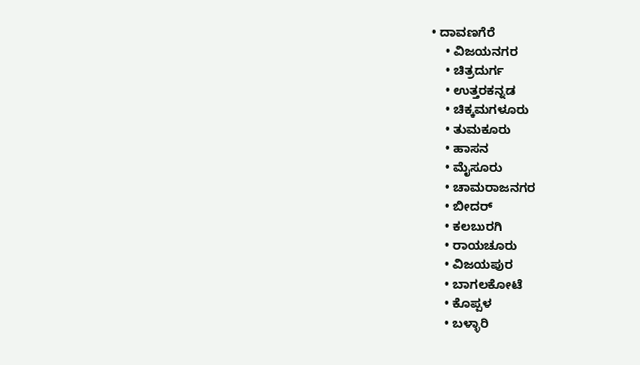• ದಾವಣಗೆರೆ
    • ವಿಜಯನಗರ
    • ಚಿತ್ರದುರ್ಗ
    • ಉತ್ತರಕನ್ನಡ
    • ಚಿಕ್ಕಮಗಳೂರು
    • ತುಮಕೂರು
    • ಹಾಸನ
    • ಮೈಸೂರು
    • ಚಾಮರಾಜನಗರ
    • ಬೀದರ್‌
    • ಕಲಬುರಗಿ
    • ರಾಯಚೂರು
    • ವಿಜಯಪುರ
    • ಬಾಗಲಕೋಟೆ
    • ಕೊಪ್ಪಳ
    • ಬಳ್ಳಾರಿ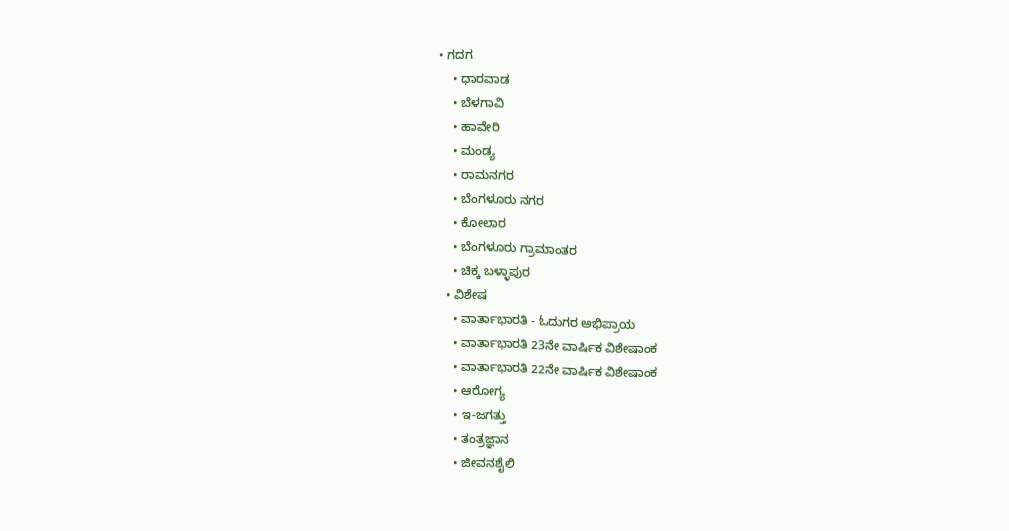• ಗದಗ
    • ಧಾರವಾಡ‌
    • ಬೆಳಗಾವಿ
    • ಹಾವೇರಿ
    • ಮಂಡ್ಯ
    • ರಾಮನಗರ
    • ಬೆಂಗಳೂರು ನಗರ
    • ಕೋಲಾರ
    • ಬೆಂಗಳೂರು ಗ್ರಾಮಾಂತರ
    • ಚಿಕ್ಕ ಬಳ್ಳಾಪುರ
  • ವಿಶೇಷ
    • ವಾರ್ತಾಭಾರತಿ - ಓದುಗರ ಅಭಿಪ್ರಾಯ
    • ವಾರ್ತಾಭಾರತಿ 23ನೇ ವಾರ್ಷಿಕ ವಿಶೇಷಾಂಕ
    • ವಾರ್ತಾಭಾರತಿ 22ನೇ ವಾರ್ಷಿಕ ವಿಶೇಷಾಂಕ
    • ಆರೋಗ್ಯ
    • ಇ-ಜಗತ್ತು
    • ತಂತ್ರಜ್ಞಾನ
    • ಜೀವನಶೈಲಿ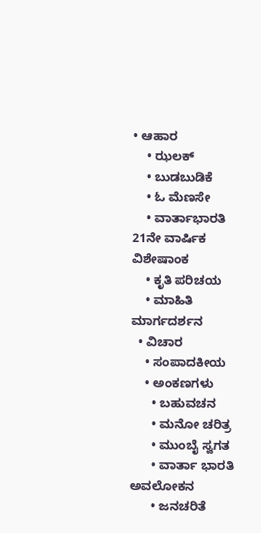• ಆಹಾರ
    • ಝಲಕ್
    • ಬುಡಬುಡಿಕೆ
    • ಓ ಮೆಣಸೇ
    • ವಾರ್ತಾಭಾರತಿ 21ನೇ ವಾರ್ಷಿಕ ವಿಶೇಷಾಂಕ
    • ಕೃತಿ ಪರಿಚಯ
    • ಮಾಹಿತಿ ಮಾರ್ಗದರ್ಶನ
  • ವಿಚಾರ
    • ಸಂಪಾದಕೀಯ
    • ಅಂಕಣಗಳು
      • ಬಹುವಚನ
      • ಮನೋ ಚರಿತ್ರ
      • ಮುಂಬೈ ಸ್ವಗತ
      • ವಾರ್ತಾ ಭಾರತಿ ಅವಲೋಕನ
      • ಜನಚರಿತೆ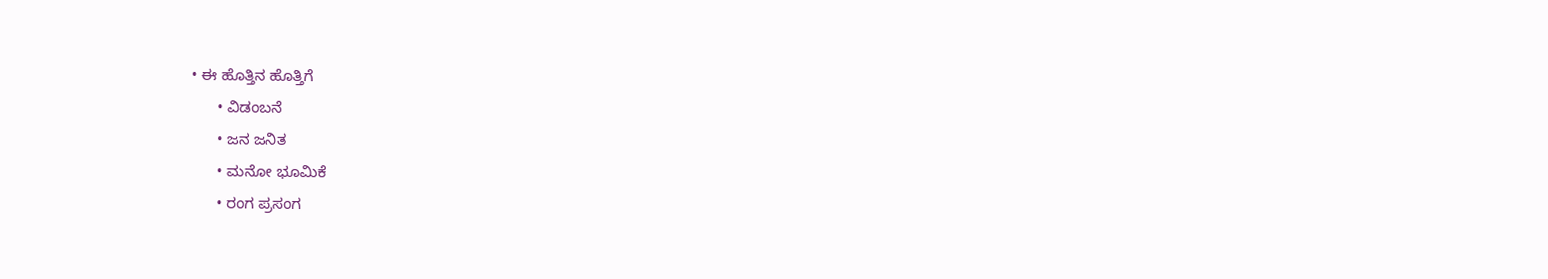• ಈ ಹೊತ್ತಿನ ಹೊತ್ತಿಗೆ
      • ವಿಡಂಬನೆ
      • ಜನ ಜನಿತ
      • ಮನೋ ಭೂಮಿಕೆ
      • ರಂಗ ಪ್ರಸಂಗ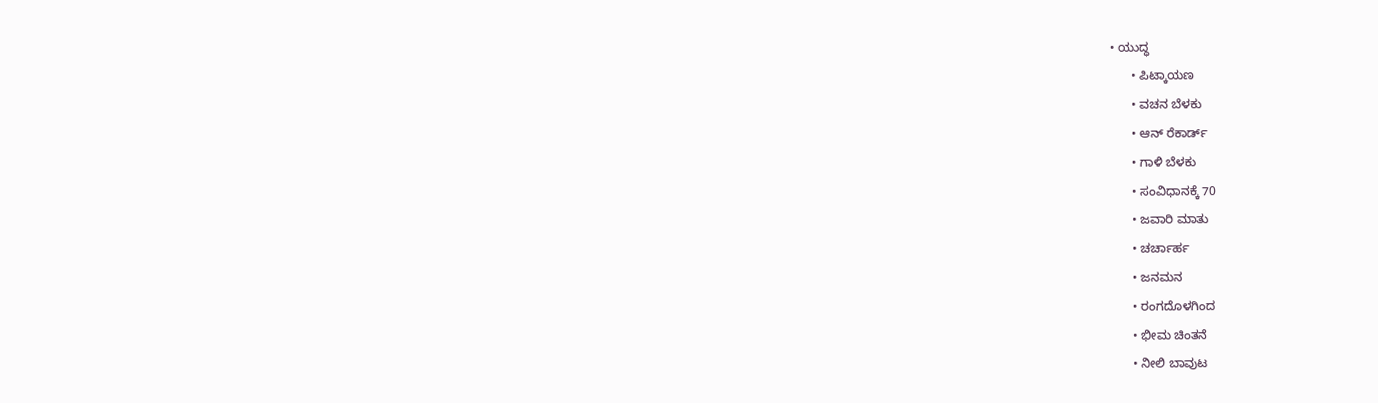• ಯುದ್ಧ
      • ಪಿಟ್ಕಾಯಣ
      • ವಚನ ಬೆಳಕು
      • ಆನ್ ರೆಕಾರ್ಡ್
      • ಗಾಳಿ ಬೆಳಕು
      • ಸಂವಿಧಾನಕ್ಕೆ 70
      • ಜವಾರಿ ಮಾತು
      • ಚರ್ಚಾರ್ಹ
      • ಜನಮನ
      • ರಂಗದೊಳಗಿಂದ
      • ಭೀಮ ಚಿಂತನೆ
      • ನೀಲಿ ಬಾವುಟ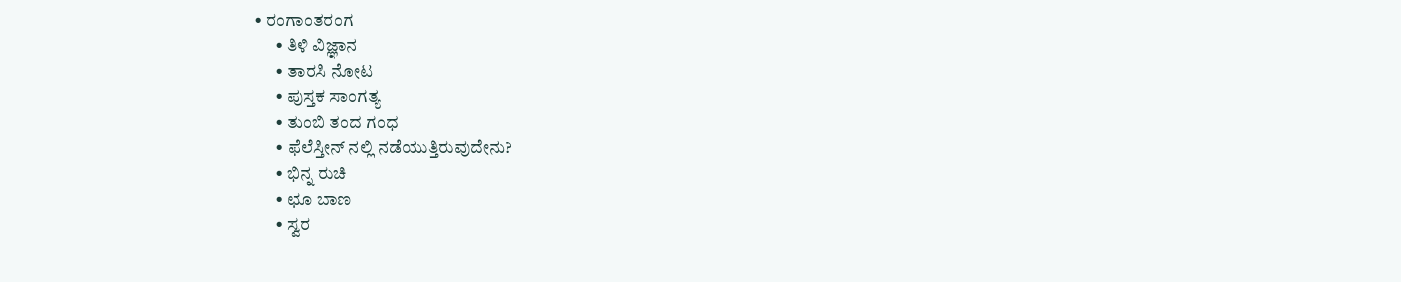• ರಂಗಾಂತರಂಗ
      • ತಿಳಿ ವಿಜ್ಞಾನ
      • ತಾರಸಿ ನೋಟ
      • ಪುಸ್ತಕ ಸಾಂಗತ್ಯ
      • ತುಂಬಿ ತಂದ ಗಂಧ
      • ಫೆಲೆಸ್ತೀನ್ ‌ನಲ್ಲಿ ನಡೆಯುತ್ತಿರುವುದೇನು?
      • ಭಿನ್ನ ರುಚಿ
      • ಛೂ ಬಾಣ
      • ಸ್ವರ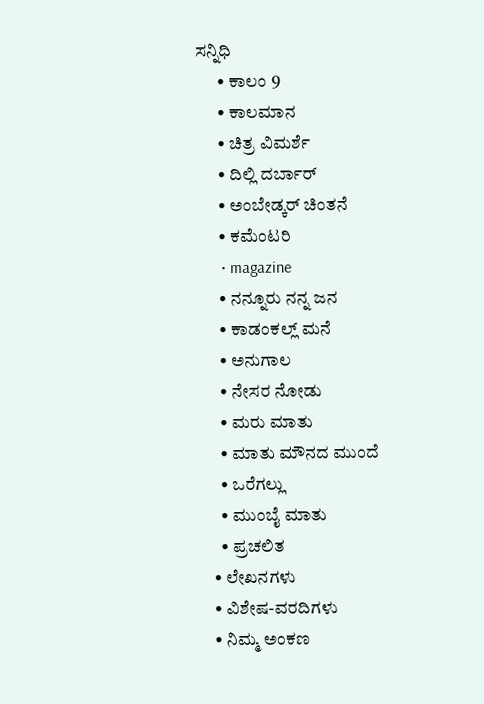ಸನ್ನಿಧಿ
      • ಕಾಲಂ 9
      • ಕಾಲಮಾನ
      • ಚಿತ್ರ ವಿಮರ್ಶೆ
      • ದಿಲ್ಲಿ ದರ್ಬಾರ್
      • ಅಂಬೇಡ್ಕರ್ ಚಿಂತನೆ
      • ಕಮೆಂಟರಿ
      • magazine
      • ನನ್ನೂರು ನನ್ನ ಜನ
      • ಕಾಡಂಕಲ್ಲ್ ಮನೆ
      • ಅನುಗಾಲ
      • ನೇಸರ ನೋಡು
      • ಮರು ಮಾತು
      • ಮಾತು ಮೌನದ ಮುಂದೆ
      • ಒರೆಗಲ್ಲು
      • ಮುಂಬೈ ಮಾತು
      • ಪ್ರಚಲಿತ
    • ಲೇಖನಗಳು
    • ವಿಶೇಷ-ವರದಿಗಳು
    • ನಿಮ್ಮ ಅಂಕಣ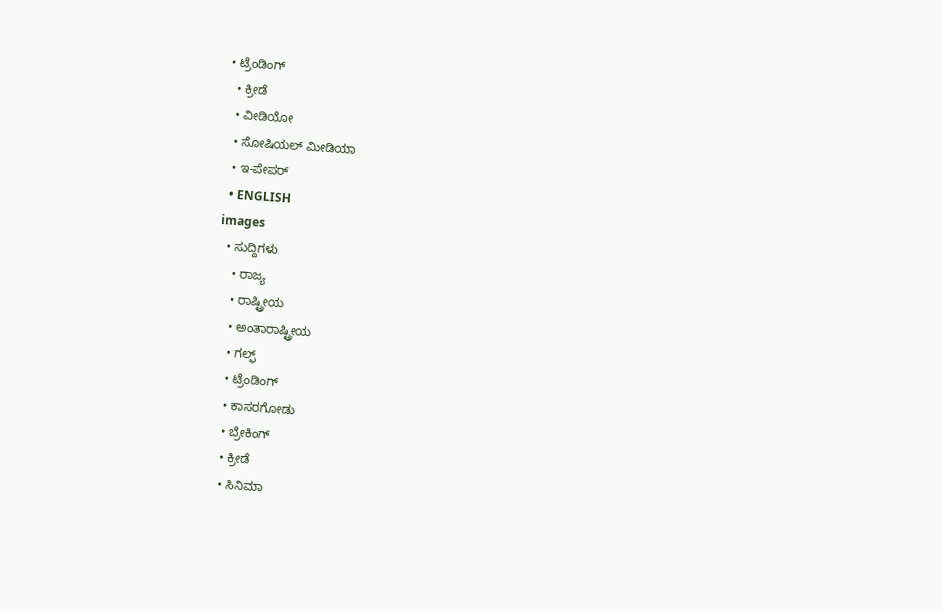• ಟ್ರೆಂಡಿಂಗ್
  • ಕ್ರೀಡೆ
  • ವೀಡಿಯೋ
  • ಸೋಷಿಯಲ್ ಮೀಡಿಯಾ
  • ಇ-ಪೇಪರ್
  • ENGLISH
images
  • ಸುದ್ದಿಗಳು
    • ರಾಜ್ಯ
    • ರಾಷ್ಟ್ರೀಯ
    • ಅಂತಾರಾಷ್ಟ್ರೀಯ
    • ಗಲ್ಫ್
    • ಟ್ರೆಂಡಿಂಗ್
    • ಕಾಸರಗೋಡು
    • ಬ್ರೇಕಿಂಗ್
    • ಕ್ರೀಡೆ
    • ಸಿನಿಮಾ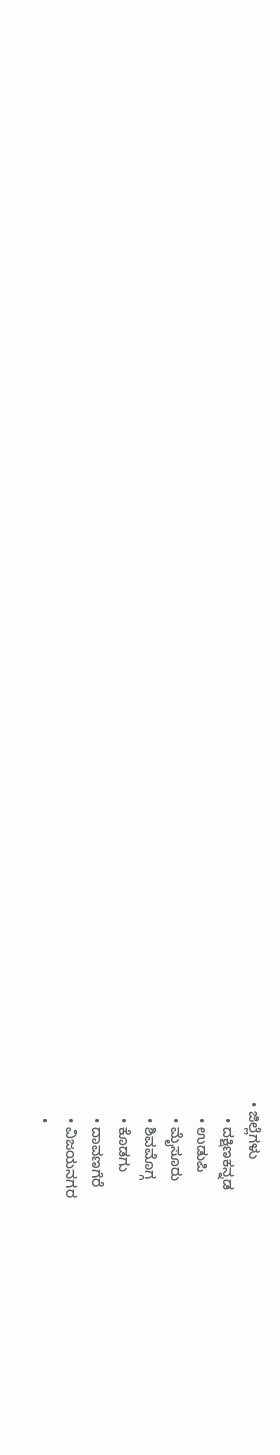• ಜಿಲ್ಲೆಗಳು
    • ದಕ್ಷಿಣಕನ್ನಡ
    • ಉಡುಪಿ
    • ಮೈಸೂರು
    • ಶಿವಮೊಗ್ಗ
    • ಕೊಡಗು
    • ದಾವಣಗೆರೆ
    • ವಿಜಯನಗರ
    •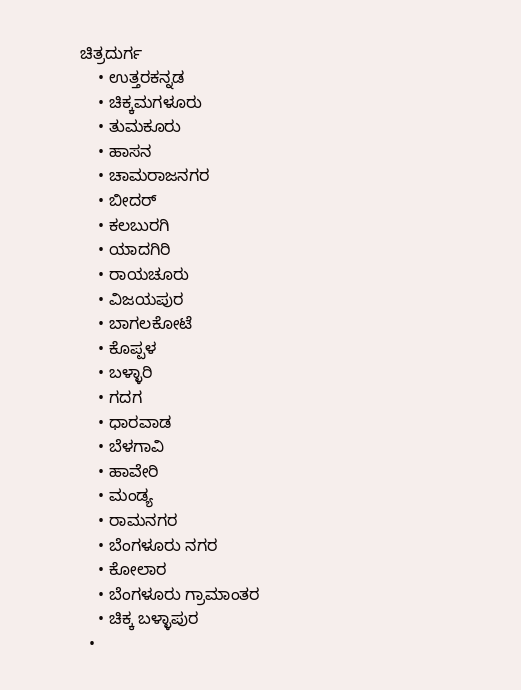ಚಿತ್ರದುರ್ಗ
    • ಉತ್ತರಕನ್ನಡ
    • ಚಿಕ್ಕಮಗಳೂರು
    • ತುಮಕೂರು
    • ಹಾಸನ
    • ಚಾಮರಾಜನಗರ
    • ಬೀದರ್‌
    • ಕಲಬುರಗಿ
    • ಯಾದಗಿರಿ
    • ರಾಯಚೂರು
    • ವಿಜಯಪುರ
    • ಬಾಗಲಕೋಟೆ
    • ಕೊಪ್ಪಳ
    • ಬಳ್ಳಾರಿ
    • ಗದಗ
    • ಧಾರವಾಡ
    • ಬೆಳಗಾವಿ
    • ಹಾವೇರಿ
    • ಮಂಡ್ಯ
    • ರಾಮನಗರ
    • ಬೆಂಗಳೂರು ನಗರ
    • ಕೋಲಾರ
    • ಬೆಂಗಳೂರು ಗ್ರಾಮಾಂತರ
    • ಚಿಕ್ಕ ಬಳ್ಳಾಪುರ
  •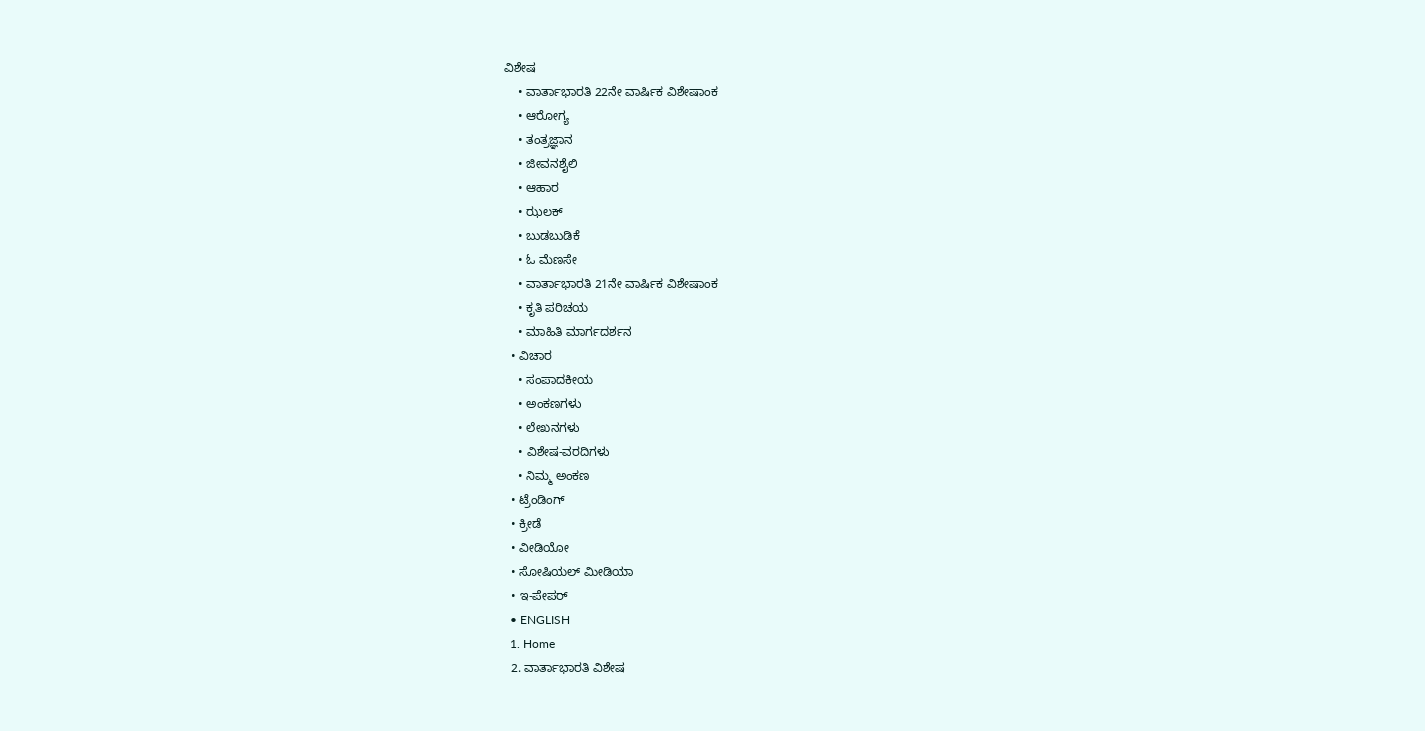ವಿಶೇಷ
    • ವಾರ್ತಾಭಾರತಿ 22ನೇ ವಾರ್ಷಿಕ ವಿಶೇಷಾಂಕ
    • ಆರೋಗ್ಯ
    • ತಂತ್ರಜ್ಞಾನ
    • ಜೀವನಶೈಲಿ
    • ಆಹಾರ
    • ಝಲಕ್
    • ಬುಡಬುಡಿಕೆ
    • ಓ ಮೆಣಸೇ
    • ವಾರ್ತಾಭಾರತಿ 21ನೇ ವಾರ್ಷಿಕ ವಿಶೇಷಾಂಕ
    • ಕೃತಿ ಪರಿಚಯ
    • ಮಾಹಿತಿ ಮಾರ್ಗದರ್ಶನ
  • ವಿಚಾರ
    • ಸಂಪಾದಕೀಯ
    • ಅಂಕಣಗಳು
    • ಲೇಖನಗಳು
    • ವಿಶೇಷ-ವರದಿಗಳು
    • ನಿಮ್ಮ ಅಂಕಣ
  • ಟ್ರೆಂಡಿಂಗ್
  • ಕ್ರೀಡೆ
  • ವೀಡಿಯೋ
  • ಸೋಷಿಯಲ್ ಮೀಡಿಯಾ
  • ಇ-ಪೇಪರ್
  • ENGLISH
  1. Home
  2. ವಾರ್ತಾಭಾರತಿ ವಿಶೇಷ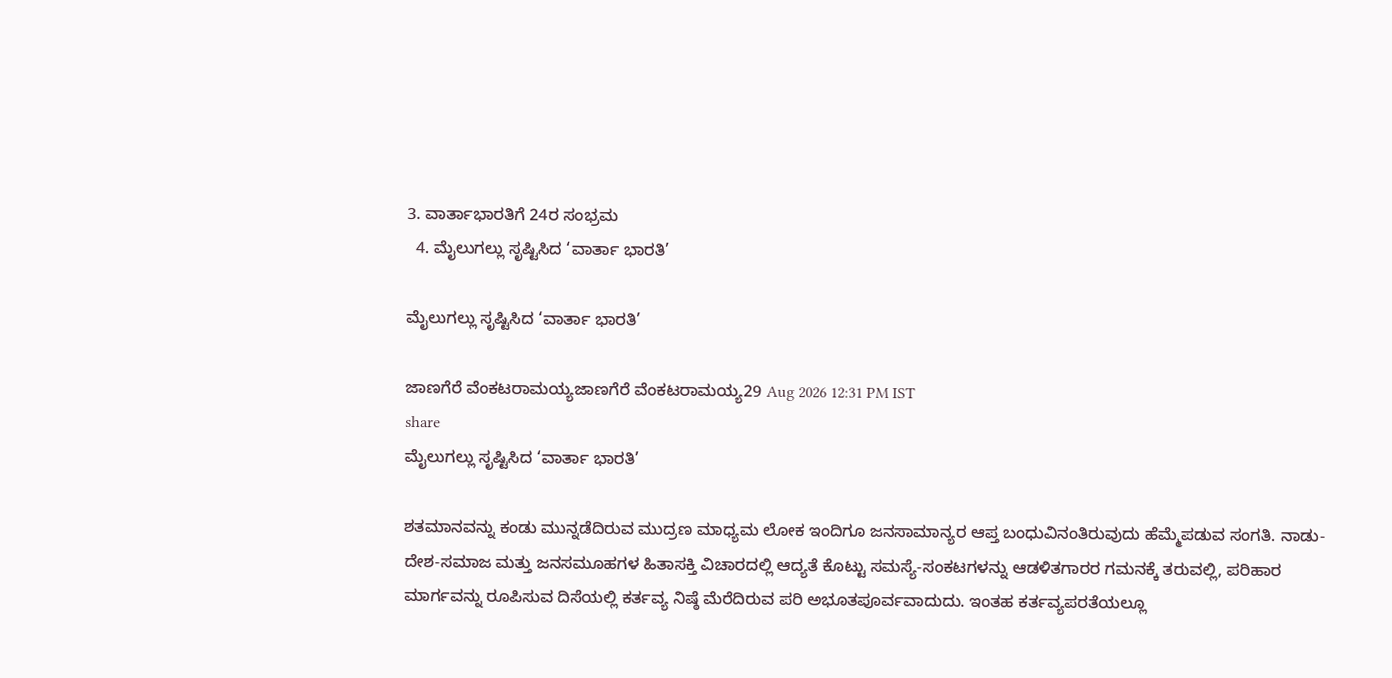3. ವಾರ್ತಾಭಾರತಿಗೆ 24ರ ಸಂಭ್ರಮ
  4. ಮೈಲುಗಲ್ಲು ಸೃಷ್ಟಿಸಿದ ‘ವಾರ್ತಾ ಭಾರತಿ’

ಮೈಲುಗಲ್ಲು ಸೃಷ್ಟಿಸಿದ ‘ವಾರ್ತಾ ಭಾರತಿ’

ಜಾಣಗೆರೆ ವೆಂಕಟರಾಮಯ್ಯಜಾಣಗೆರೆ ವೆಂಕಟರಾಮಯ್ಯ29 Aug 2026 12:31 PM IST
share
ಮೈಲುಗಲ್ಲು ಸೃಷ್ಟಿಸಿದ ‘ವಾರ್ತಾ ಭಾರತಿ’

ಶತಮಾನವನ್ನು ಕಂಡು ಮುನ್ನಡೆದಿರುವ ಮುದ್ರಣ ಮಾಧ್ಯಮ ಲೋಕ ಇಂದಿಗೂ ಜನಸಾಮಾನ್ಯರ ಆಪ್ತ ಬಂಧುವಿನಂತಿರುವುದು ಹೆಮ್ಮೆಪಡುವ ಸಂಗತಿ. ನಾಡು-ದೇಶ-ಸಮಾಜ ಮತ್ತು ಜನಸಮೂಹಗಳ ಹಿತಾಸಕ್ತಿ ವಿಚಾರದಲ್ಲಿ ಆದ್ಯತೆ ಕೊಟ್ಟು ಸಮಸ್ಯೆ-ಸಂಕಟಗಳನ್ನು ಆಡಳಿತಗಾರರ ಗಮನಕ್ಕೆ ತರುವಲ್ಲಿ, ಪರಿಹಾರ ಮಾರ್ಗವನ್ನು ರೂಪಿಸುವ ದಿಸೆಯಲ್ಲಿ ಕರ್ತವ್ಯ ನಿಷ್ಠೆ ಮೆರೆದಿರುವ ಪರಿ ಅಭೂತಪೂರ್ವವಾದುದು. ಇಂತಹ ಕರ್ತವ್ಯಪರತೆಯಲ್ಲೂ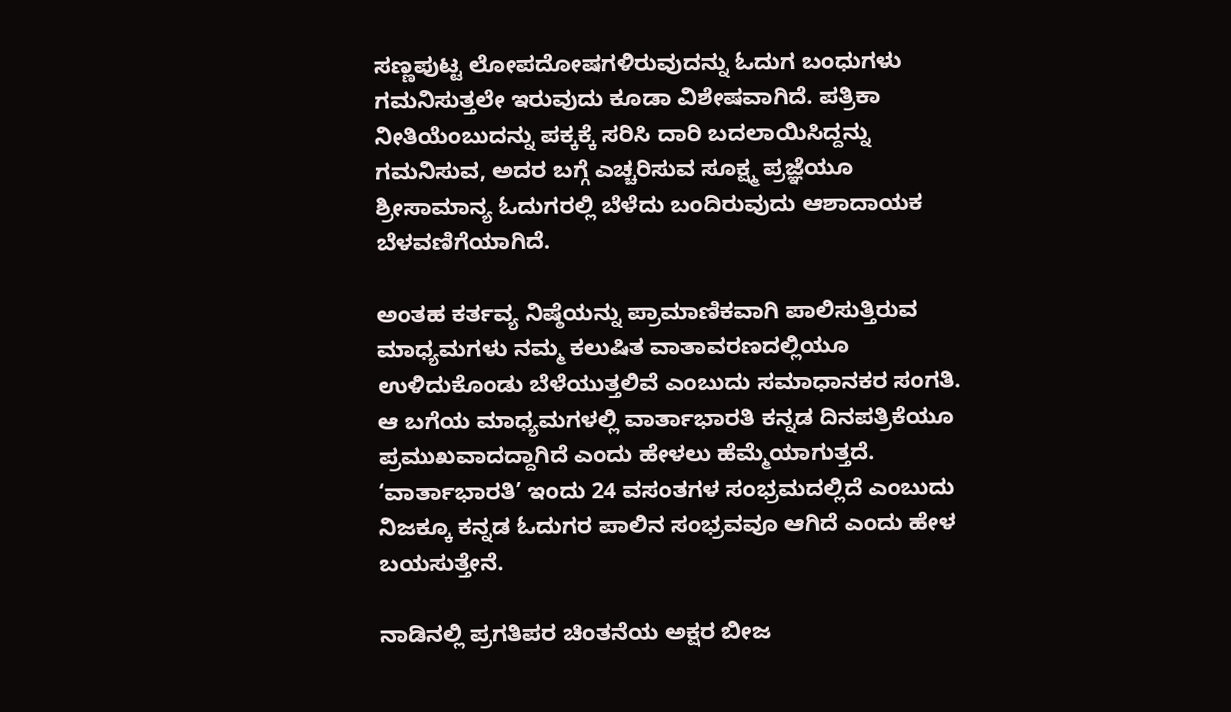ಸಣ್ಣಪುಟ್ಟ ಲೋಪದೋಷಗಳಿರುವುದನ್ನು ಓದುಗ ಬಂಧುಗಳು ಗಮನಿಸುತ್ತಲೇ ಇರುವುದು ಕೂಡಾ ವಿಶೇಷವಾಗಿದೆ. ಪತ್ರಿಕಾ ನೀತಿಯೆಂಬುದನ್ನು ಪಕ್ಕಕ್ಕೆ ಸರಿಸಿ ದಾರಿ ಬದಲಾಯಿಸಿದ್ದನ್ನು ಗಮನಿಸುವ, ಅದರ ಬಗ್ಗೆ ಎಚ್ಚರಿಸುವ ಸೂಕ್ಷ್ಮ ಪ್ರಜ್ಞೆಯೂ ಶ್ರೀಸಾಮಾನ್ಯ ಓದುಗರಲ್ಲಿ ಬೆಳೆದು ಬಂದಿರುವುದು ಆಶಾದಾಯಕ ಬೆಳವಣಿಗೆಯಾಗಿದೆ.

ಅಂತಹ ಕರ್ತವ್ಯ ನಿಷ್ಠೆಯನ್ನು ಪ್ರಾಮಾಣಿಕವಾಗಿ ಪಾಲಿಸುತ್ತಿರುವ ಮಾಧ್ಯಮಗಳು ನಮ್ಮ ಕಲುಷಿತ ವಾತಾವರಣದಲ್ಲಿಯೂ ಉಳಿದುಕೊಂಡು ಬೆಳೆಯುತ್ತಲಿವೆ ಎಂಬುದು ಸಮಾಧಾನಕರ ಸಂಗತಿ. ಆ ಬಗೆಯ ಮಾಧ್ಯಮಗಳಲ್ಲಿ ವಾರ್ತಾಭಾರತಿ ಕನ್ನಡ ದಿನಪತ್ರಿಕೆಯೂ ಪ್ರಮುಖವಾದದ್ದಾಗಿದೆ ಎಂದು ಹೇಳಲು ಹೆಮ್ಮೆಯಾಗುತ್ತದೆ. ‘ವಾರ್ತಾಭಾರತಿ’ ಇಂದು 24 ವಸಂತಗಳ ಸಂಭ್ರಮದಲ್ಲಿದೆ ಎಂಬುದು ನಿಜಕ್ಕೂ ಕನ್ನಡ ಓದುಗರ ಪಾಲಿನ ಸಂಭ್ರವವೂ ಆಗಿದೆ ಎಂದು ಹೇಳ ಬಯಸುತ್ತೇನೆ.

ನಾಡಿನಲ್ಲಿ ಪ್ರಗತಿಪರ ಚಿಂತನೆಯ ಅಕ್ಷರ ಬೀಜ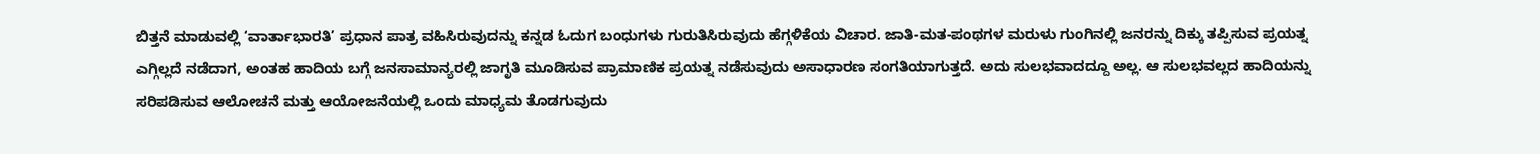ಬಿತ್ತನೆ ಮಾಡುವಲ್ಲಿ ‘ವಾರ್ತಾಭಾರತಿ’ ಪ್ರಧಾನ ಪಾತ್ರ ವಹಿಸಿರುವುದನ್ನು ಕನ್ನಡ ಓದುಗ ಬಂಧುಗಳು ಗುರುತಿಸಿರುವುದು ಹೆಗ್ಗಳಿಕೆಯ ವಿಚಾರ. ಜಾತಿ-ಮತ-ಪಂಥಗಳ ಮರುಳು ಗುಂಗಿನಲ್ಲಿ ಜನರನ್ನು ದಿಕ್ಕು ತಪ್ಪಿಸುವ ಪ್ರಯತ್ನ ಎಗ್ಗಿಲ್ಲದೆ ನಡೆದಾಗ, ಅಂತಹ ಹಾದಿಯ ಬಗ್ಗೆ ಜನಸಾಮಾನ್ಯರಲ್ಲಿ ಜಾಗೃತಿ ಮೂಡಿಸುವ ಪ್ರಾಮಾಣಿಕ ಪ್ರಯತ್ನ ನಡೆಸುವುದು ಅಸಾಧಾರಣ ಸಂಗತಿಯಾಗುತ್ತದೆ. ಅದು ಸುಲಭವಾದದ್ದೂ ಅಲ್ಲ. ಆ ಸುಲಭವಲ್ಲದ ಹಾದಿಯನ್ನು ಸರಿಪಡಿಸುವ ಆಲೋಚನೆ ಮತ್ತು ಆಯೋಜನೆಯಲ್ಲಿ ಒಂದು ಮಾಧ್ಯಮ ತೊಡಗುವುದು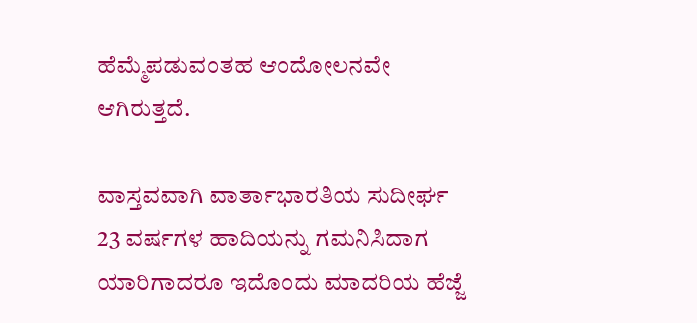ಹೆಮ್ಮೆಪಡುವಂತಹ ಆಂದೋಲನವೇ ಆಗಿರುತ್ತದೆ.

ವಾಸ್ತವವಾಗಿ ವಾರ್ತಾಭಾರತಿಯ ಸುದೀರ್ಘ 23 ವರ್ಷಗಳ ಹಾದಿಯನ್ನು ಗಮನಿಸಿದಾಗ ಯಾರಿಗಾದರೂ ಇದೊಂದು ಮಾದರಿಯ ಹೆಜ್ಜೆ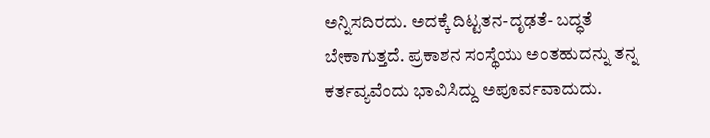ಅನ್ನಿಸದಿರದು. ಅದಕ್ಕೆ ದಿಟ್ಟತನ-ದೃಢತೆ- ಬದ್ಧತೆ ಬೇಕಾಗುತ್ತದೆ. ಪ್ರಕಾಶನ ಸಂಸ್ಥೆಯು ಅಂತಹುದನ್ನು ತನ್ನ ಕರ್ತವ್ಯವೆಂದು ಭಾವಿಸಿದ್ದು ಅಪೂರ್ವವಾದುದು.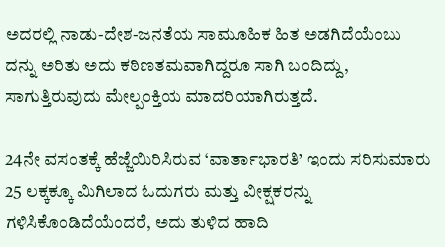ಅದರಲ್ಲಿ ನಾಡು-ದೇಶ-ಜನತೆಯ ಸಾಮೂಹಿಕ ಹಿತ ಅಡಗಿದೆಯೆಂಬು ದನ್ನು ಅರಿತು ಅದು ಕಠಿಣತಮವಾಗಿದ್ದರೂ ಸಾಗಿ ಬಂದಿದ್ದು, ಸಾಗುತ್ತಿರುವುದು ಮೇಲ್ಪಂಕ್ತಿಯ ಮಾದರಿಯಾಗಿರುತ್ತದೆ.

24ನೇ ವಸಂತಕ್ಕೆ ಹೆಜ್ಜೆಯಿರಿಸಿರುವ ‘ವಾರ್ತಾಭಾರತಿ’ ಇಂದು ಸರಿಸುಮಾರು 25 ಲಕ್ಕಕ್ಕೂ ಮಿಗಿಲಾದ ಓದುಗರು ಮತ್ತು ವೀಕ್ಷಕರನ್ನು ಗಳಿಸಿಕೊಂಡಿದೆಯೆಂದರೆ, ಅದು ತುಳಿದ ಹಾದಿ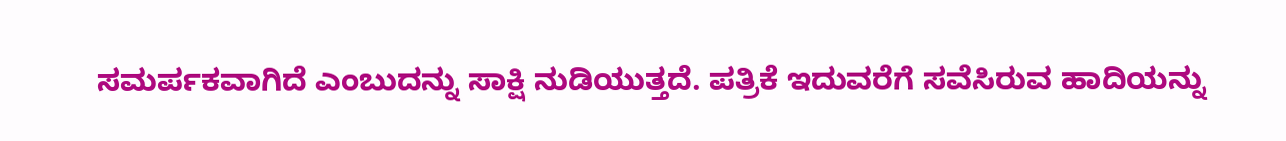ಸಮರ್ಪಕವಾಗಿದೆ ಎಂಬುದನ್ನು ಸಾಕ್ಷಿ ನುಡಿಯುತ್ತದೆ. ಪತ್ರಿಕೆ ಇದುವರೆಗೆ ಸವೆಸಿರುವ ಹಾದಿಯನ್ನು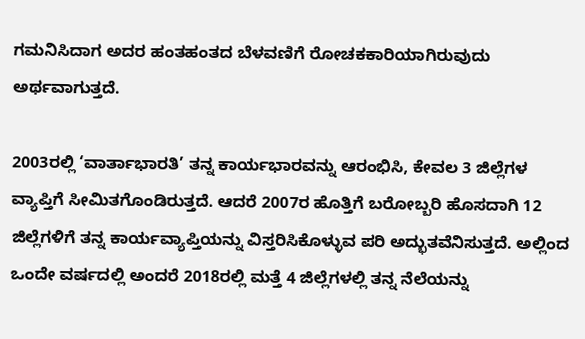ಗಮನಿಸಿದಾಗ ಅದರ ಹಂತಹಂತದ ಬೆಳವಣಿಗೆ ರೋಚಕಕಾರಿಯಾಗಿರುವುದು ಅರ್ಥವಾಗುತ್ತದೆ.

2003ರಲ್ಲಿ ‘ವಾರ್ತಾಭಾರತಿ’ ತನ್ನ ಕಾರ್ಯಭಾರವನ್ನು ಆರಂಭಿಸಿ, ಕೇವಲ 3 ಜಿಲ್ಲೆಗಳ ವ್ಯಾಪ್ತಿಗೆ ಸೀಮಿತಗೊಂಡಿರುತ್ತದೆ. ಆದರೆ 2007ರ ಹೊತ್ತಿಗೆ ಬರೋಬ್ಬರಿ ಹೊಸದಾಗಿ 12 ಜಿಲ್ಲೆಗಳಿಗೆ ತನ್ನ ಕಾರ್ಯವ್ಯಾಪ್ತಿಯನ್ನು ವಿಸ್ತರಿಸಿಕೊಳ್ಳುವ ಪರಿ ಅದ್ಭುತವೆನಿಸುತ್ತದೆ. ಅಲ್ಲಿಂದ ಒಂದೇ ವರ್ಷದಲ್ಲಿ ಅಂದರೆ 2018ರಲ್ಲಿ ಮತ್ತೆ 4 ಜಿಲ್ಲೆಗಳಲ್ಲಿ ತನ್ನ ನೆಲೆಯನ್ನು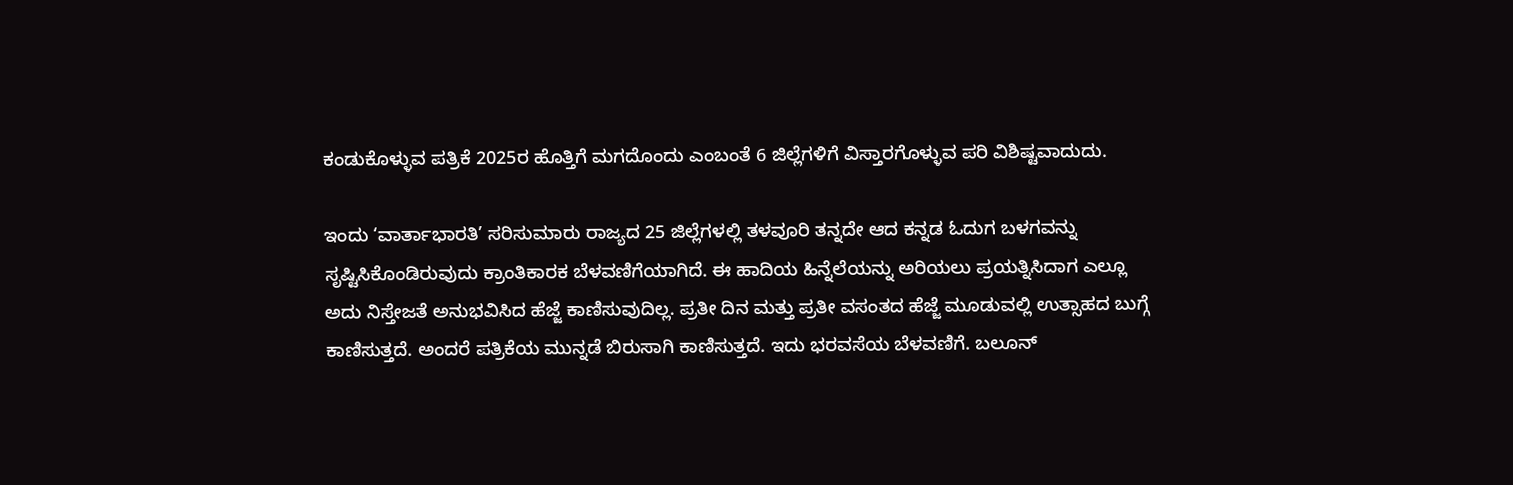ಕಂಡುಕೊಳ್ಳುವ ಪತ್ರಿಕೆ 2025ರ ಹೊತ್ತಿಗೆ ಮಗದೊಂದು ಎಂಬಂತೆ 6 ಜಿಲ್ಲೆಗಳಿಗೆ ವಿಸ್ತಾರಗೊಳ್ಳುವ ಪರಿ ವಿಶಿಷ್ಟವಾದುದು.

ಇಂದು ‘ವಾರ್ತಾಭಾರತಿ’ ಸರಿಸುಮಾರು ರಾಜ್ಯದ 25 ಜಿಲ್ಲೆಗಳಲ್ಲಿ ತಳವೂರಿ ತನ್ನದೇ ಆದ ಕನ್ನಡ ಓದುಗ ಬಳಗವನ್ನು ಸೃಷ್ಟಿಸಿಕೊಂಡಿರುವುದು ಕ್ರಾಂತಿಕಾರಕ ಬೆಳವಣಿಗೆಯಾಗಿದೆ. ಈ ಹಾದಿಯ ಹಿನ್ನೆಲೆಯನ್ನು ಅರಿಯಲು ಪ್ರಯತ್ನಿಸಿದಾಗ ಎಲ್ಲೂ ಅದು ನಿಸ್ತೇಜತೆ ಅನುಭವಿಸಿದ ಹೆಜ್ಜೆ ಕಾಣಿಸುವುದಿಲ್ಲ. ಪ್ರತೀ ದಿನ ಮತ್ತು ಪ್ರತೀ ವಸಂತದ ಹೆಜ್ಜೆ ಮೂಡುವಲ್ಲಿ ಉತ್ಸಾಹದ ಬುಗ್ಗೆ ಕಾಣಿಸುತ್ತದೆ. ಅಂದರೆ ಪತ್ರಿಕೆಯ ಮುನ್ನಡೆ ಬಿರುಸಾಗಿ ಕಾಣಿಸುತ್ತದೆ. ಇದು ಭರವಸೆಯ ಬೆಳವಣಿಗೆ. ಬಲೂನ್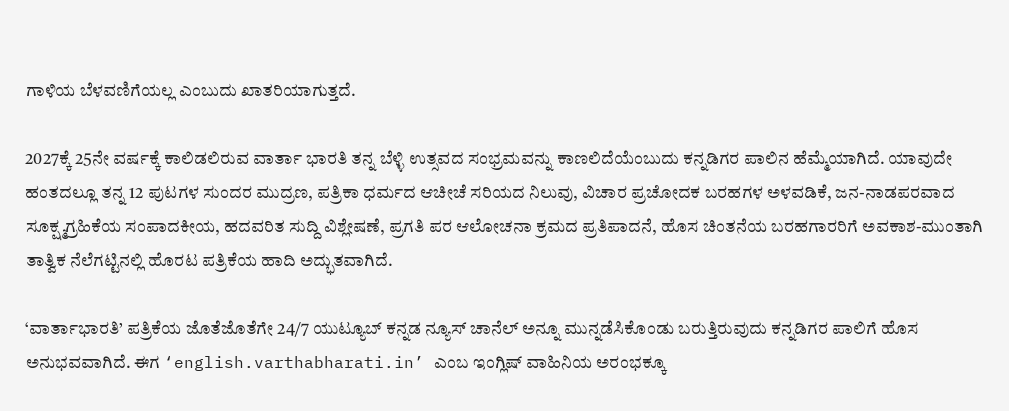ಗಾಳಿಯ ಬೆಳವಣಿಗೆಯಲ್ಲ ಎಂಬುದು ಖಾತರಿಯಾಗುತ್ತದೆ.

2027ಕ್ಕೆ 25ನೇ ವರ್ಷಕ್ಕೆ ಕಾಲಿಡಲಿರುವ ವಾರ್ತಾ ಭಾರತಿ ತನ್ನ ಬೆಳ್ಳಿ ಉತ್ಸವದ ಸಂಭ್ರಮವನ್ನು ಕಾಣಲಿದೆಯೆಂಬುದು ಕನ್ನಡಿಗರ ಪಾಲಿನ ಹೆಮ್ಮೆಯಾಗಿದೆ. ಯಾವುದೇ ಹಂತದಲ್ಲೂ ತನ್ನ 12 ಪುಟಗಳ ಸುಂದರ ಮುದ್ರಣ, ಪತ್ರಿಕಾ ಧರ್ಮದ ಆಚೀಚೆ ಸರಿಯದ ನಿಲುವು, ವಿಚಾರ ಪ್ರಚೋದಕ ಬರಹಗಳ ಅಳವಡಿಕೆ, ಜನ-ನಾಡಪರವಾದ ಸೂಕ್ಷ್ಮಗ್ರಹಿಕೆಯ ಸಂಪಾದಕೀಯ, ಹದವರಿತ ಸುದ್ದಿ ವಿಶ್ಲೇಷಣೆ, ಪ್ರಗತಿ ಪರ ಆಲೋಚನಾ ಕ್ರಮದ ಪ್ರತಿಪಾದನೆ, ಹೊಸ ಚಿಂತನೆಯ ಬರಹಗಾರರಿಗೆ ಅವಕಾಶ-ಮುಂತಾಗಿ ತಾತ್ವಿಕ ನೆಲೆಗಟ್ಟಿನಲ್ಲಿ ಹೊರಟ ಪತ್ರಿಕೆಯ ಹಾದಿ ಅದ್ಭುತವಾಗಿದೆ.

‘ವಾರ್ತಾಭಾರತಿ’ ಪತ್ರಿಕೆಯ ಜೊತೆಜೊತೆಗೇ 24/7 ಯುಟ್ಯೂಬ್ ಕನ್ನಡ ನ್ಯೂಸ್ ಚಾನೆಲ್ ಅನ್ನೂ ಮುನ್ನಡೆಸಿಕೊಂಡು ಬರುತ್ತಿರುವುದು ಕನ್ನಡಿಗರ ಪಾಲಿಗೆ ಹೊಸ ಅನುಭವವಾಗಿದೆ. ಈಗ ‘english.varthabharati.in’ ಎಂಬ ಇಂಗ್ಲಿಷ್ ವಾಹಿನಿಯ ಅರಂಭಕ್ಕೂ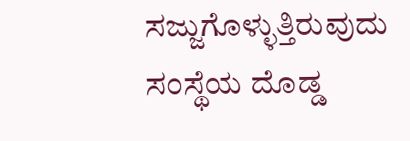ಸಜ್ಜುಗೊಳ್ಳುತ್ತಿರುವುದು ಸಂಸ್ಥೆಯ ದೊಡ್ಡ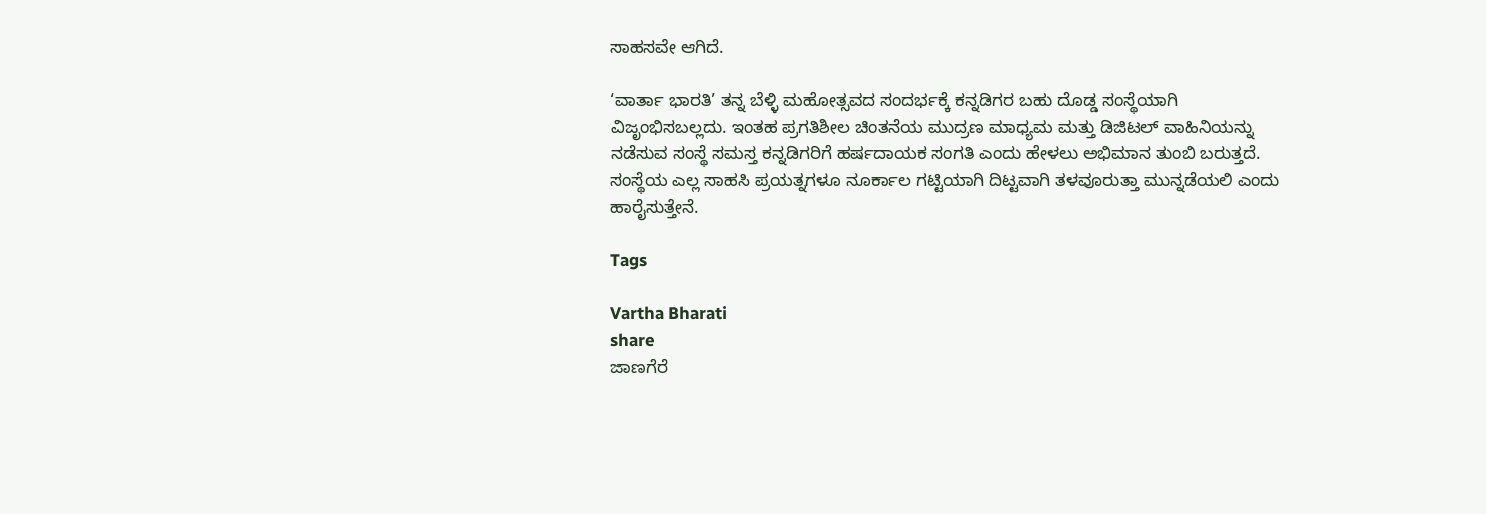ಸಾಹಸವೇ ಆಗಿದೆ.

‘ವಾರ್ತಾ ಭಾರತಿ’ ತನ್ನ ಬೆಳ್ಳಿ ಮಹೋತ್ಸವದ ಸಂದರ್ಭಕ್ಕೆ ಕನ್ನಡಿಗರ ಬಹು ದೊಡ್ಡ ಸಂಸ್ಥೆಯಾಗಿ ವಿಜೃಂಭಿಸಬಲ್ಲದು. ಇಂತಹ ಪ್ರಗತಿಶೀಲ ಚಿಂತನೆಯ ಮುದ್ರಣ ಮಾಧ್ಯಮ ಮತ್ತು ಡಿಜಿಟಲ್ ವಾಹಿನಿಯನ್ನು ನಡೆಸುವ ಸಂಸ್ಥೆ ಸಮಸ್ತ ಕನ್ನಡಿಗರಿಗೆ ಹರ್ಷದಾಯಕ ಸಂಗತಿ ಎಂದು ಹೇಳಲು ಅಭಿಮಾನ ತುಂಬಿ ಬರುತ್ತದೆ. ಸಂಸ್ಥೆಯ ಎಲ್ಲ ಸಾಹಸಿ ಪ್ರಯತ್ನಗಳೂ ನೂರ್ಕಾಲ ಗಟ್ಟಿಯಾಗಿ ದಿಟ್ಟವಾಗಿ ತಳವೂರುತ್ತಾ ಮುನ್ನಡೆಯಲಿ ಎಂದು ಹಾರೈಸುತ್ತೇನೆ.

Tags

Vartha Bharati
share
ಜಾಣಗೆರೆ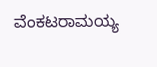ವೆಂಕಟರಾಮಯ್ಯ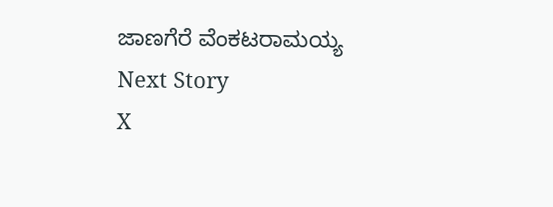ಜಾಣಗೆರೆ ವೆಂಕಟರಾಮಯ್ಯ
Next Story
X